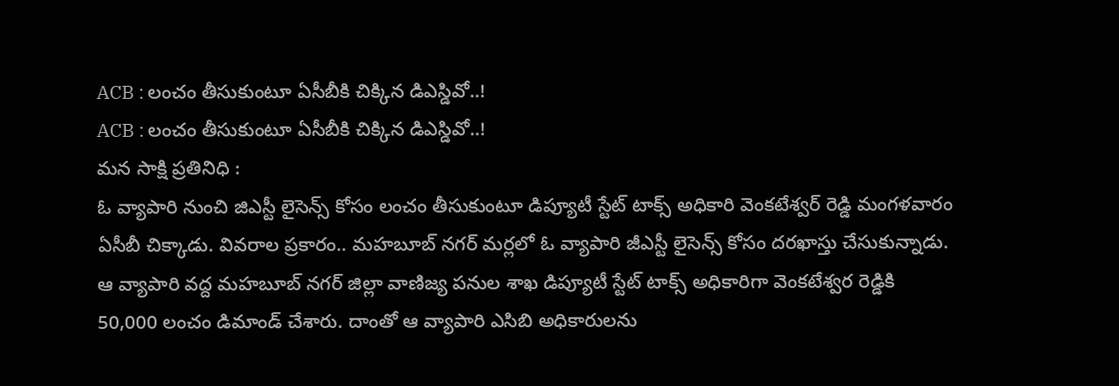ACB : లంచం తీసుకుంటూ ఏసీబీకి చిక్కిన డిఎస్డివో..!
ACB : లంచం తీసుకుంటూ ఏసీబీకి చిక్కిన డిఎస్డివో..!
మన సాక్షి ప్రతినిధి :
ఓ వ్యాపారి నుంచి జిఎస్టీ లైసెన్స్ కోసం లంచం తీసుకుంటూ డిప్యూటీ స్టేట్ టాక్స్ అధికారి వెంకటేశ్వర్ రెడ్డి మంగళవారం ఏసీబీ చిక్కాడు. వివరాల ప్రకారం.. మహబూబ్ నగర్ మర్లలో ఓ వ్యాపారి జీఎస్టీ లైసెన్స్ కోసం దరఖాస్తు చేసుకున్నాడు.
ఆ వ్యాపారి వద్ద మహబూబ్ నగర్ జిల్లా వాణిజ్య పనుల శాఖ డిప్యూటీ స్టేట్ టాక్స్ అధికారిగా వెంకటేశ్వర రెడ్డికి 50,000 లంచం డిమాండ్ చేశారు. దాంతో ఆ వ్యాపారి ఎసిబి అధికారులను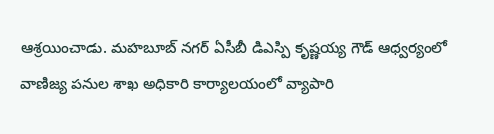ఆశ్రయించాడు. మహబూబ్ నగర్ ఏసీబీ డిఎస్పి కృష్ణయ్య గౌడ్ ఆధ్వర్యంలో వాణిజ్య పనుల శాఖ అధికారి కార్యాలయంలో వ్యాపారి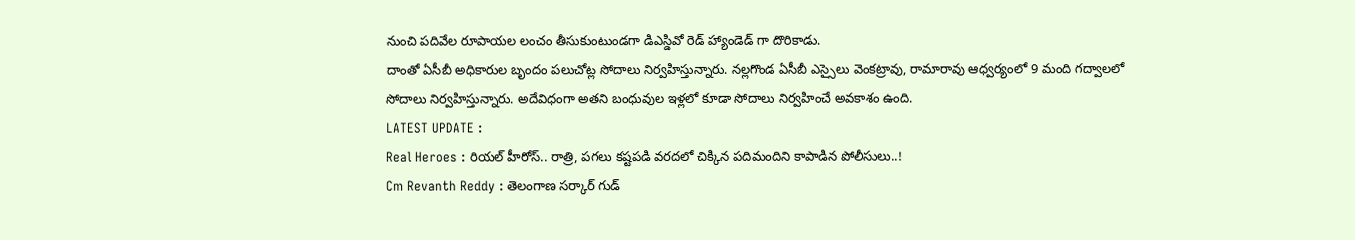నుంచి పదివేల రూపాయల లంచం తీసుకుంటుండగా డిఎస్డివో రెడ్ హ్యాండెడ్ గా దొరికాడు.
దాంతో ఏసీబీ అధికారుల బృందం పలుచోట్ల సోదాలు నిర్వహిస్తున్నారు. నల్లగొండ ఏసీబీ ఎస్సైలు వెంకట్రావు, రామారావు ఆధ్వర్యంలో 9 మంది గద్వాలలో సోదాలు నిర్వహిస్తున్నారు. అదేవిధంగా అతని బంధువుల ఇళ్లలో కూడా సోదాలు నిర్వహించే అవకాశం ఉంది.
LATEST UPDATE :
Real Heroes : రియల్ హీరోస్.. రాత్రి, పగలు కష్టపడి వరదలో చిక్కిన పదిమందిని కాపాడిన పోలీసులు..!
Cm Revanth Reddy : తెలంగాణ సర్కార్ గుడ్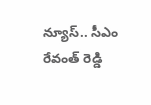న్యూస్.. సీఎం రేవంత్ రెడ్డి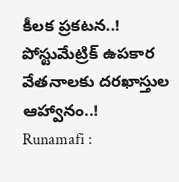కీలక ప్రకటన..!
పోస్టుమేట్రిక్ ఉపకార వేతనాలకు దరఖాస్తుల ఆహ్వానం..!
Runamafi :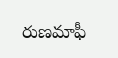రుణమాఫీ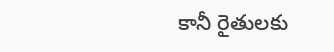కానీ రైతులకు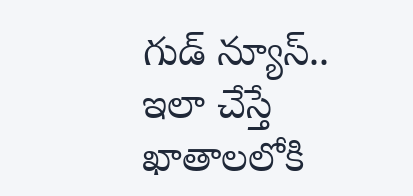గుడ్ న్యూస్.. ఇలా చేస్తే ఖాతాలలోకి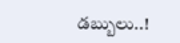డబ్బులు..!